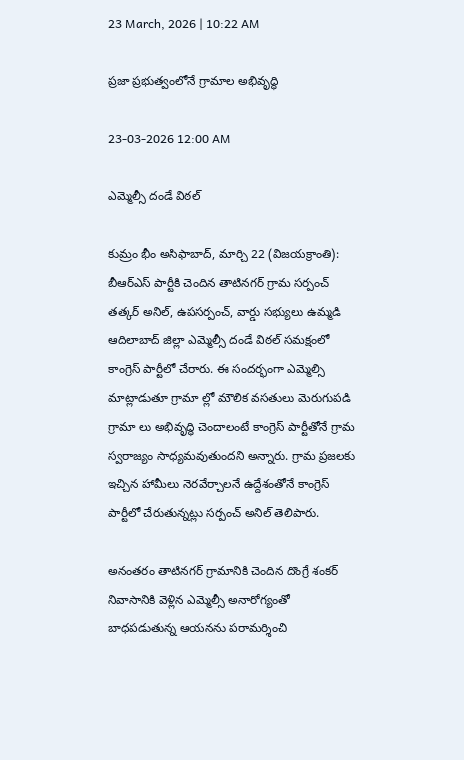23 March, 2026 | 10:22 AM

ప్రజా ప్రభుత్వంలోనే గ్రామాల అభివృద్ధి

23-03-2026 12:00 AM

ఎమ్మెల్సీ దండే విఠల్

కుమ్రం భీం అసిఫాబాద్, మార్చి 22 (విజయక్రాంతి): బీఆర్‌ఎస్ పార్టీకి చెందిన తాటినగర్ గ్రామ సర్పంచ్ తత్కర్ అనిల్, ఉపసర్పంచ్, వార్డు సభ్యులు ఉమ్మడి ఆదిలాబాద్ జిల్లా ఎమ్మెల్సీ దండే విఠల్ సమక్షంలో కాంగ్రెస్ పార్టీలో చేరారు. ఈ సందర్భంగా ఎమ్మెల్సి మాట్లాడుతూ గ్రామా ల్లో మౌలిక వసతులు మెరుగుపడి గ్రామా లు అభివృద్ధి చెందాలంటే కాంగ్రెస్ పార్టీతోనే గ్రామ స్వరాజ్యం సాధ్యమవుతుందని అన్నారు. గ్రామ ప్రజలకు ఇచ్చిన హామీలు నెరవేర్చాలనే ఉద్దేశంతోనే కాంగ్రెస్ పార్టీలో చేరుతున్నట్లు సర్పంచ్ అనిల్ తెలిపారు.

అనంతరం తాటినగర్ గ్రామానికి చెందిన దొంగ్రే శంకర్ నివాసానికి వెళ్లిన ఎమ్మెల్సీ అనారోగ్యంతో బాధపడుతున్న ఆయనను పరామర్శించి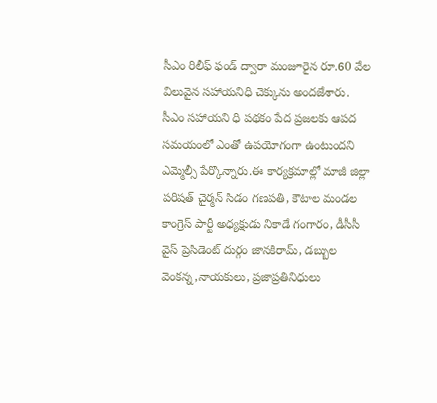సీఎం రిలీఫ్ ఫండ్ ద్వారా మంజూరైన రూ.60 వేల విలువైన సహాయనిధి చెక్కును అందజేశారు. సీఎం సహాయని ధి పథకం పేద ప్రజలకు ఆపద సమయంలో ఎంతో ఉపయోగంగా ఉంటుందని ఎమ్మెల్సీ పేర్కొన్నారు.ఈ కార్యక్రమాల్లో మాజీ జిల్లా పరిషత్ చైర్మన్ సిడం గణపతి, కౌటాల మండల కాంగ్రెస్ పార్టీ అధ్యక్షుడు నికాడే గంగారం, డీసీసీ వైస్ ప్రెసిడెంట్ దుర్గం జానకిరామ్, డబ్బుల వెంకన్న,నాయకులు, ప్రజాప్రతినిధులు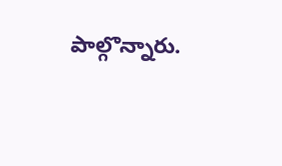పాల్గొన్నారు.